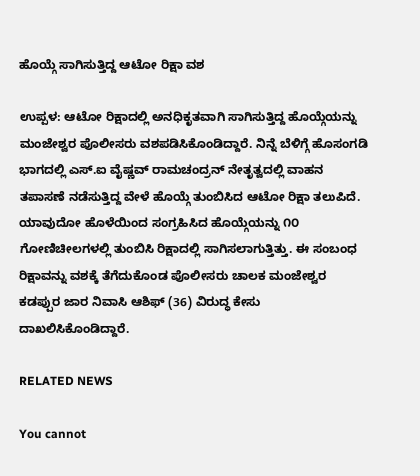ಹೊಯ್ಗೆ ಸಾಗಿಸುತ್ತಿದ್ದ ಆಟೋ ರಿಕ್ಷಾ ವಶ

ಉಪ್ಪಳ: ಆಟೋ ರಿಕ್ಷಾದಲ್ಲಿ ಅನಧಿಕೃತವಾಗಿ ಸಾಗಿಸುತ್ತಿದ್ದ ಹೊಯ್ಗೆಯನ್ನು ಮಂಜೇಶ್ವರ ಪೊಲೀಸರು ವಶಪಡಿಸಿಕೊಂಡಿದ್ದಾರೆ. ನಿನ್ನೆ ಬೆಳಿಗ್ಗೆ ಹೊಸಂಗಡಿ ಭಾಗದಲ್ಲಿ ಎಸ್.ಐ ವೈಷ್ಣವ್ ರಾಮಚಂದ್ರನ್ ನೇತೃತ್ವದಲ್ಲಿ ವಾಹನ ತಪಾಸಣೆ ನಡೆಸುತ್ತಿದ್ದ ವೇಳೆ ಹೊಯ್ಗೆ ತುಂಬಿಸಿದ ಆಟೋ ರಿಕ್ಷಾ ತಲುಪಿದೆ.  ಯಾವುದೋ ಹೊಳೆಯಿಂದ ಸಂಗ್ರಹಿಸಿದ ಹೊಯ್ಗೆಯನ್ನು ೧೦ ಗೋಣಿಚೀಲಗಳಲ್ಲಿ ತುಂಬಿಸಿ ರಿಕ್ಷಾದಲ್ಲಿ ಸಾಗಿಸಲಾಗುತ್ತಿತ್ತು. ಈ ಸಂಬಂಧ ರಿಕ್ಷಾವನ್ನು ವಶಕ್ಕೆ ತೆಗೆದುಕೊಂಡ ಪೊಲೀಸರು ಚಾಲಕ ಮಂಜೇಶ್ವರ ಕಡಪ್ಪುರ ಜಾರ ನಿವಾಸಿ ಆಶಿಫ್ (36) ವಿರುದ್ಧ ಕೇಸು ದಾಖಲಿಸಿಕೊಂಡಿದ್ದಾರೆ.

RELATED NEWS

You cannot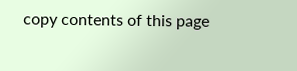copy contents of this page